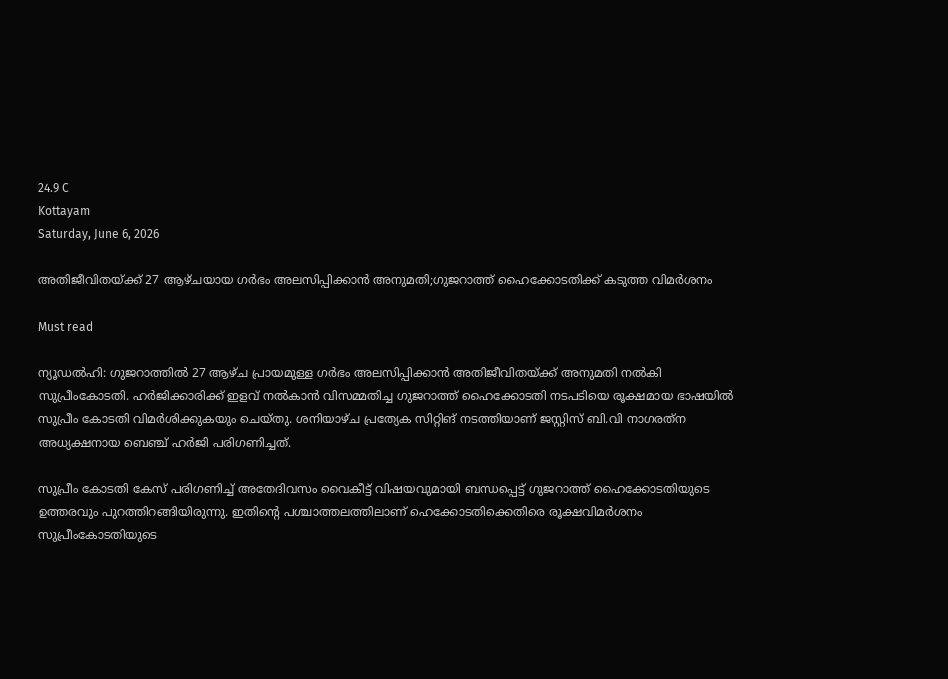24.9 C
Kottayam
Saturday, June 6, 2026

അതിജീവിതയ്ക്ക് 27 ആഴ്ചയായ ഗർഭം അലസിപ്പിക്കാൻ അനുമതി;ഗുജറാത്ത് ഹൈക്കോടതിക്ക് കടുത്ത വിമർശനം

Must read

ന്യൂഡൽഹി: ഗുജറാത്തിൽ 27 ആഴ്ച പ്രായമുള്ള ഗർഭം അലസിപ്പിക്കാൻ അതിജീവിതയ്ക്ക് അനുമതി നൽകി സുപ്രീംകോടതി. ഹർജിക്കാരിക്ക് ഇളവ് നൽകാൻ വിസമ്മതിച്ച ഗുജറാത്ത് ഹൈക്കോടതി നടപടിയെ രൂക്ഷമായ ഭാഷയിൽ സുപ്രീം കോടതി വിമർശിക്കുകയും ചെയ്തു. ശനിയാഴ്ച പ്രത്യേക സിറ്റിങ് നടത്തിയാണ് ജസ്റ്റിസ് ബി.വി നാഗരത്‌ന അധ്യക്ഷനായ ബെഞ്ച് ഹർജി പരിഗണിച്ചത്.

സുപ്രീം കോടതി കേസ് പരിഗണിച്ച് അതേദിവസം വൈകീട്ട് വിഷയവുമായി ബന്ധപ്പെട്ട് ഗുജറാത്ത് ഹൈക്കോടതിയുടെ ഉത്തരവും പുറത്തിറങ്ങിയിരുന്നു. ഇതിന്റെ പശ്ചാത്തലത്തിലാണ് ഹെക്കോടതിക്കെതിരെ രൂക്ഷവിമർശനം സുപ്രീംകോടതിയുടെ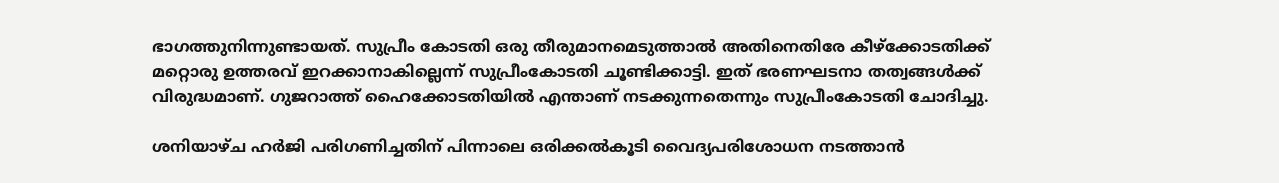ഭാഗത്തുനിന്നുണ്ടായത്. സുപ്രീം കോടതി ഒരു തീരുമാനമെടുത്താല്‍ അതിനെതിരേ കീഴ്‌ക്കോടതിക്ക് മറ്റൊരു ഉത്തരവ് ഇറക്കാനാകില്ലെന്ന് സുപ്രീംകോടതി ചൂണ്ടിക്കാട്ടി. ഇത് ഭരണഘടനാ തത്വങ്ങൾക്ക് വിരുദ്ധമാണ്. ഗുജറാത്ത് ഹൈക്കോടതിയിൽ എന്താണ് നടക്കുന്നതെന്നും സുപ്രീംകോടതി ചോദിച്ചു.

ശനിയാഴ്ച ഹർജി പരിഗണിച്ചതിന് പിന്നാലെ ഒരിക്കൽകൂടി വൈദ്യപരിശോധന നടത്താൻ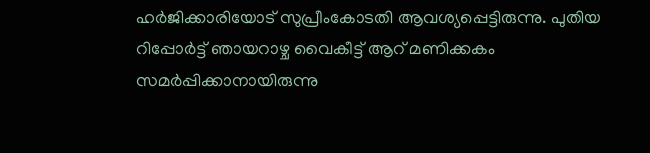ഹർജിക്കാരിയോട് സുപ്രീംകോടതി ആവശ്യപ്പെട്ടിരുന്നു. പുതിയ റിപ്പോർട്ട് ഞായറാഴ്ച വൈകീട്ട് ആറ് മണിക്കകം സമർപ്പിക്കാനായിരുന്നു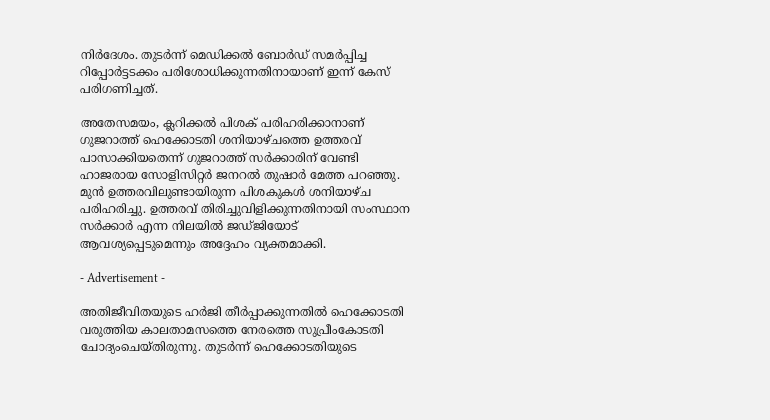നിർദേശം. തുടർന്ന് മെഡിക്കൽ ബോർഡ് സമർപ്പിച്ച റിപ്പോർട്ടടക്കം പരിശോധിക്കുന്നതിനായാണ് ഇന്ന് കേസ് പരിഗണിച്ചത്.

അതേസമയം, ക്ലറിക്കൽ പിശക് പരിഹരിക്കാനാണ് ഗുജറാത്ത് ഹെക്കോടതി ശനിയാഴ്ചത്തെ ഉത്തരവ് പാസാക്കിയതെന്ന് ഗുജറാത്ത് സർക്കാരിന് വേണ്ടി ഹാജരായ സോളിസിറ്റർ ജനറൽ തുഷാർ മേത്ത പറഞ്ഞു. മുൻ ഉത്തരവിലുണ്ടായിരുന്ന പിശകുകൾ ശനിയാഴ്ച പരിഹരിച്ചു. ഉത്തരവ് തിരിച്ചുവിളിക്കുന്നതിനായി സംസ്ഥാന സർക്കാർ എന്ന നിലയിൽ ജഡ്ജിയോട് ആവശ്യപ്പെടുമെന്നും അദ്ദേഹം വ്യക്തമാക്കി.

- Advertisement -

അതിജീവിതയുടെ ഹർജി തീർപ്പാക്കുന്നതിൽ ഹെക്കോടതി വരുത്തിയ കാലതാമസത്തെ നേരത്തെ സുപ്രീംകോടതി ചോദ്യംചെയ്തിരുന്നു. തുടർന്ന് ഹെക്കോടതിയുടെ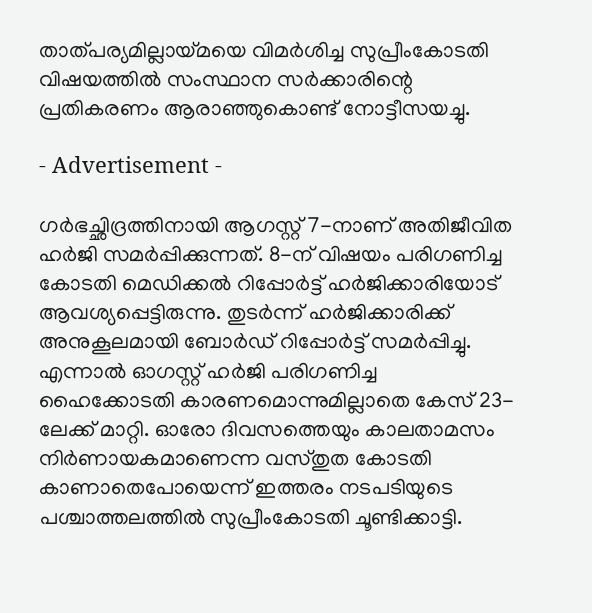താത്പര്യമില്ലായ്മയെ വിമർശിച്ച സുപ്രീംകോടതി വിഷയത്തിൽ സംസ്ഥാന സർക്കാരിന്റെ പ്രതികരണം ആരാഞ്ഞുകൊണ്ട് നോട്ടീസയച്ചു.

- Advertisement -

ഗർഭച്ഛിദ്രത്തിനായി ആഗസ്റ്റ് 7-നാണ് അതിജീവിത ഹർജി സമർപ്പിക്കുന്നത്. 8-ന് വിഷയം പരിഗണിച്ച കോടതി മെഡിക്കൽ റിപ്പോർട്ട് ഹർജിക്കാരിയോട് ആവശ്യപ്പെട്ടിരുന്നു. തുടർന്ന് ഹർജിക്കാരിക്ക് അനുകൂലമായി ബോർഡ് റിപ്പോർട്ട് സമർപ്പിച്ചു. എന്നാൽ ഓഗസ്റ്റ് ഹർജി പരിഗണിച്ച ഹൈക്കോടതി കാരണമൊന്നുമില്ലാതെ കേസ് 23-ലേക്ക് മാറ്റി. ഓരോ ദിവസത്തെയും കാലതാമസം നിർണായകമാണെന്ന വസ്തുത കോടതി കാണാതെപോയെന്ന് ഇത്തരം നടപടിയുടെ പശ്ചാത്തലത്തിൽ സുപ്രീംകോടതി ചൂണ്ടിക്കാട്ടി.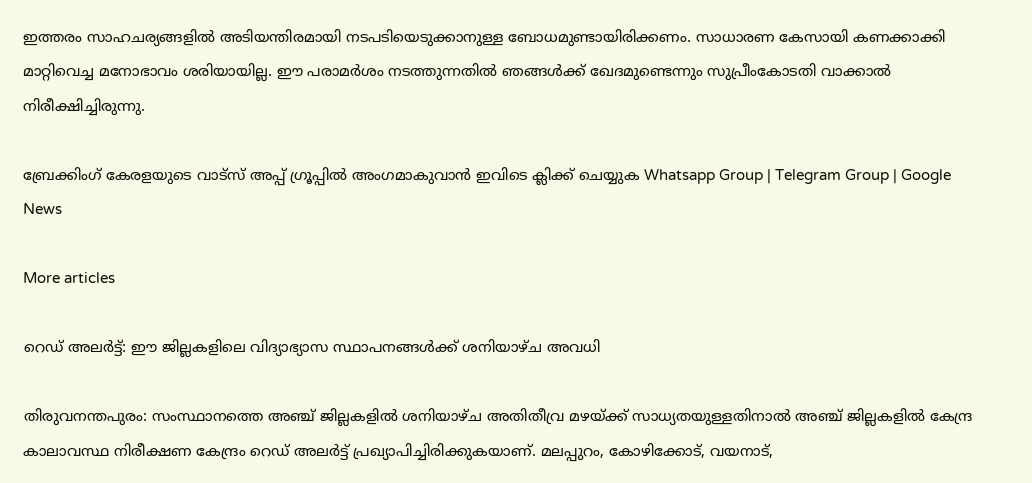ഇത്തരം സാഹചര്യങ്ങളിൽ അടിയന്തിരമായി നടപടിയെടുക്കാനുള്ള ബോധമുണ്ടായിരിക്കണം. സാധാരണ കേസായി കണക്കാക്കി മാറ്റിവെച്ച മനോഭാവം ശരിയായില്ല. ഈ പരാമർശം നടത്തുന്നതിൽ ഞങ്ങൾക്ക് ഖേദമുണ്ടെന്നും സുപ്രീംകോടതി വാക്കാൽ നിരീക്ഷിച്ചിരുന്നു.

ബ്രേക്കിംഗ് കേരളയുടെ വാട്സ് അപ്പ് ഗ്രൂപ്പിൽ അംഗമാകുവാൻ ഇവിടെ ക്ലിക്ക് ചെയ്യുക Whatsapp Group | Telegram Group | Google News

More articles

റെഡ് അലർട്ട്: ഈ ജില്ലകളിലെ വിദ്യാഭ്യാസ സ്ഥാപനങ്ങൾക്ക് ശനിയാഴ്ച അവധി

തിരുവനന്തപുരം: സംസ്ഥാനത്തെ അഞ്ച് ജില്ലകളിൽ ശനിയാഴ്ച അതിതീവ്ര മഴയ്ക്ക് സാധ്യതയുള്ളതിനാൽ അഞ്ച് ജില്ലകളിൽ കേന്ദ്ര കാലാവസ്ഥ നിരീക്ഷണ കേന്ദ്രം റെഡ് അലർട്ട് പ്രഖ്യാപിച്ചിരിക്കുകയാണ്. മലപ്പുറം, കോഴിക്കോട്, വയനാട്,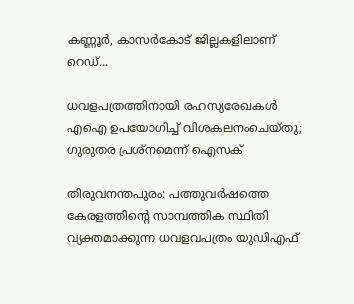കണ്ണൂർ, കാസർകോട് ജില്ലകളിലാണ് റെഡ്...

ധവളപത്രത്തിനായി രഹസ്യരേഖകൾ എഐ ഉപയോഗിച്ച് വിശകലനംചെയ്തു; ഗുരുതര പ്രശ്‌നമെന്ന് ഐസക്

തിരുവനന്തപുരം: പത്തുവർഷത്തെ കേരളത്തിന്റെ സാമ്പത്തിക സ്ഥിതി വ്യക്തമാക്കുന്ന ധവളവപത്രം യുഡിഎഫ്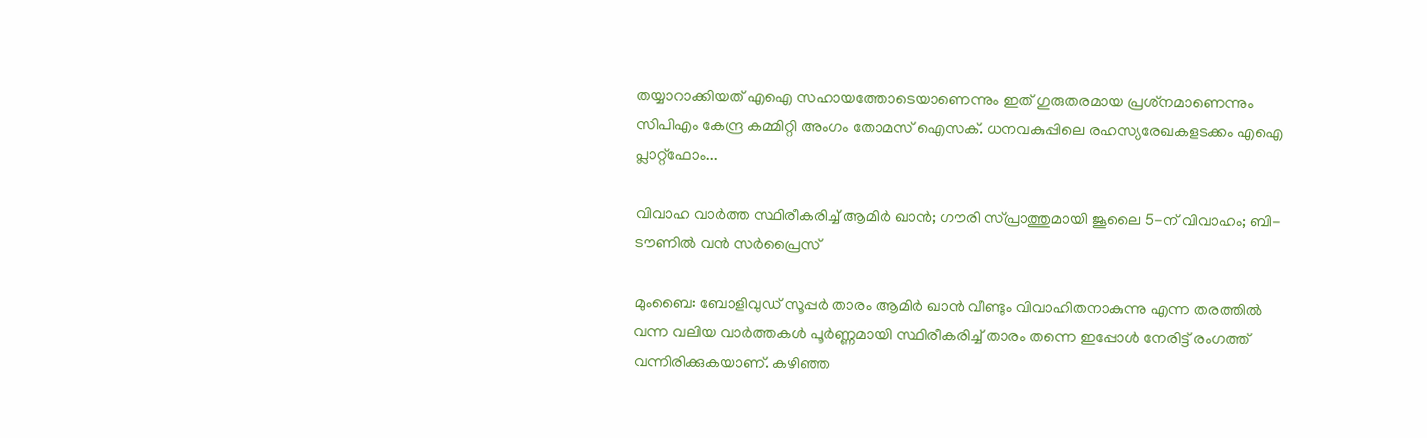തയ്യാറാക്കിയത് എഐ സഹായത്തോടെയാണെന്നും ഇത് ഗുരുതരമായ പ്രശ്‌നമാണെന്നും സിപിഎം കേന്ദ്ര കമ്മിറ്റി അംഗം തോമസ് ഐസക്. ധനവകുപ്പിലെ രഹസ്യരേഖകളടക്കം എഐ പ്ലാറ്റ്‌ഫോം...

വിവാഹ വാർത്ത സ്ഥിരീകരിച്ച് ആമിർ ഖാൻ; ഗൗരി സ്പ്രാത്തുമായി ജൂലൈ 5-ന് വിവാഹം; ബി-ടൗണിൽ വൻ സർപ്രൈസ്

മുംബൈ: ബോളിവുഡ് സൂപ്പർ താരം ആമിർ ഖാൻ വീണ്ടും വിവാഹിതനാകുന്നു എന്ന തരത്തിൽ വന്ന വലിയ വാർത്തകൾ പൂർണ്ണമായി സ്ഥിരീകരിച്ച് താരം തന്നെ ഇപ്പോൾ നേരിട്ട് രംഗത്ത് വന്നിരിക്കുകയാണ്. കഴിഞ്ഞ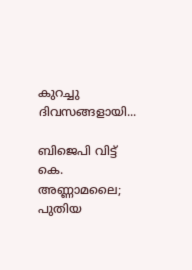കുറച്ചു ദിവസങ്ങളായി...

ബിജെപി വിട്ട് കെ. അണ്ണാമലൈ; പുതിയ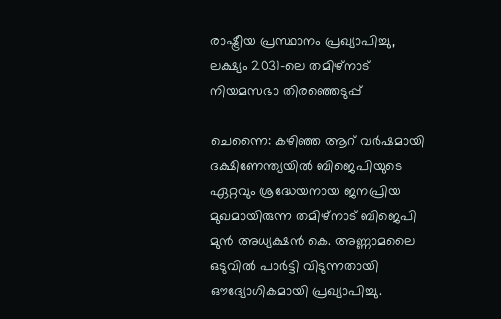രാഷ്ട്രീയ പ്രസ്ഥാനം പ്രഖ്യാപിച്ചു, ലക്ഷ്യം 2031-ലെ തമിഴ്‌നാട് നിയമസഭാ തിരഞ്ഞെടുപ്പ്

ചെന്നൈ: കഴിഞ്ഞ ആറ് വർഷമായി ദക്ഷിണേന്ത്യയിൽ ബിജെപിയുടെ ഏറ്റവും ശ്രദ്ധേയനായ ജനപ്രിയ മുഖമായിരുന്ന തമിഴ്‌നാട് ബിജെപി മുൻ അധ്യക്ഷൻ കെ. അണ്ണാമലൈ ഒടുവിൽ പാർട്ടി വിടുന്നതായി ഔദ്യോഗികമായി പ്രഖ്യാപിച്ചു.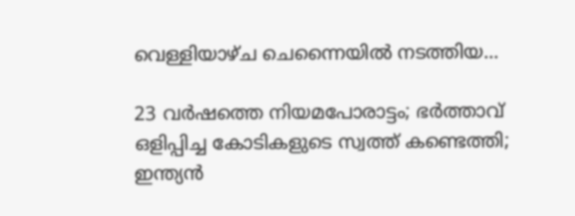വെള്ളിയാഴ്ച ചെന്നൈയിൽ നടത്തിയ...

23 വർഷത്തെ നിയമപോരാട്ടം; ഭർത്താവ് ഒളിപ്പിച്ച കോടികളുടെ സ്വത്ത് കണ്ടെത്തി; ഇന്ത്യൻ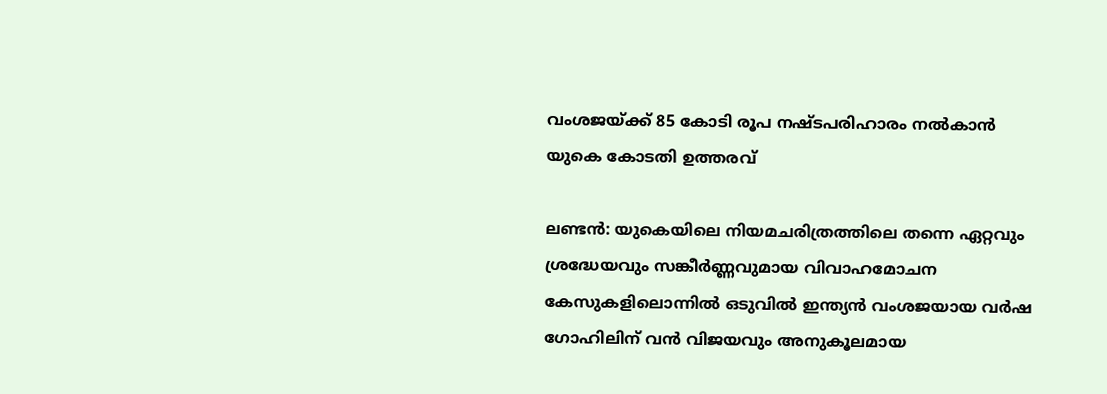വംശജയ്ക്ക് 85 കോടി രൂപ നഷ്ടപരിഹാരം നൽകാൻ യുകെ കോടതി ഉത്തരവ്

ലണ്ടൻ: യുകെയിലെ നിയമചരിത്രത്തിലെ തന്നെ ഏറ്റവും ശ്രദ്ധേയവും സങ്കീർണ്ണവുമായ വിവാഹമോചന കേസുകളിലൊന്നിൽ ഒടുവിൽ ഇന്ത്യൻ വംശജയായ വർഷ ഗോഹിലിന് വൻ വിജയവും അനുകൂലമായ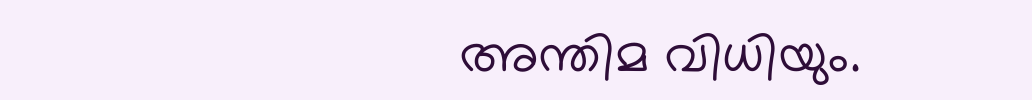അന്തിമ വിധിയും.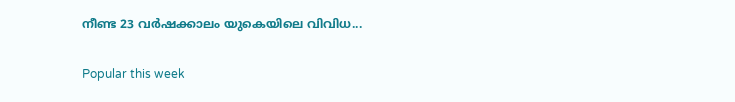നീണ്ട 23 വർഷക്കാലം യുകെയിലെ വിവിധ...

Popular this week